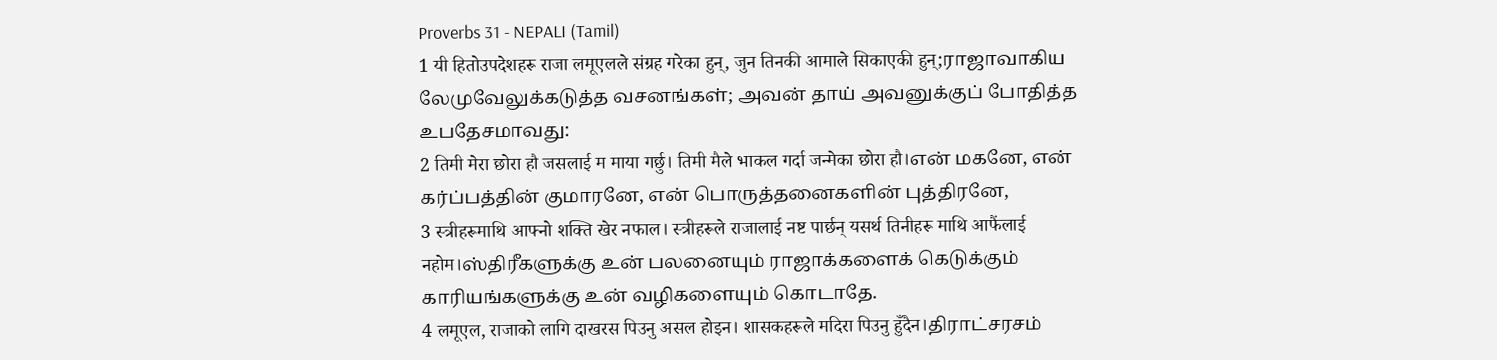Proverbs 31 - NEPALI (Tamil)
1 यी हितोउपदेशहरू राजा लमूएलले संग्रह गरेका हुन्, जुन तिनकी आमाले सिकाएकी हुन्;ராஜாவாகிய லேமுவேலுக்கடுத்த வசனங்கள்; அவன் தாய் அவனுக்குப் போதித்த உபதேசமாவது:
2 तिमी मेरा छोरा हौ जसलाई म माया गर्छु। तिमी मैले भाकल गर्दा जन्मेका छोरा हौ।என் மகனே, என் கர்ப்பத்தின் குமாரனே, என் பொருத்தனைகளின் புத்திரனே,
3 स्त्रीहरूमाथि आफ्नो शक्ति खेर नफाल। स्त्रीहरूले राजालाई नष्ट पार्छन् यसर्थ तिनीहरू माथि आफैंलाई नहोम।ஸ்திரீகளுக்கு உன் பலனையும் ராஜாக்களைக் கெடுக்கும் காரியங்களுக்கு உன் வழிகளையும் கொடாதே.
4 लमूएल, राजाको लागि दाखरस पिउनु असल होइन। शासकहरूले मदिरा पिउनु हुँदैन।திராட்சரசம்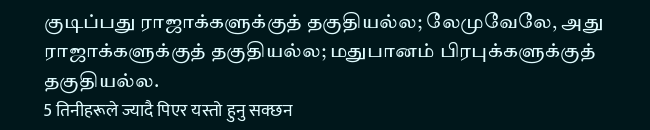குடிப்பது ராஜாக்களுக்குத் தகுதியல்ல; லேமுவேலே, அது ராஜாக்களுக்குத் தகுதியல்ல; மதுபானம் பிரபுக்களுக்குத் தகுதியல்ல.
5 तिनीहरूले ज्यादै पिएर यस्तो हुनु सक्छन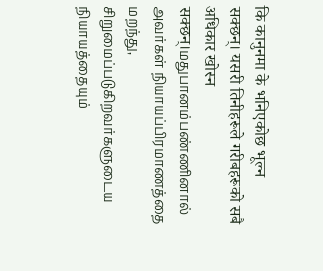कि कानुनमा के भनिएकोछ भूल्न सक्छन्। यसरी तिनीहरूले गरीबहरूको सबै अधिकार खोस्न सक्छन्।மதுபானம்பண்ணினால் அவர்கள் நியாயப்பிரமாணத்தை மறந்து, சிறுமைப்படுகிறவர்களுடைய நியாயத்தையும்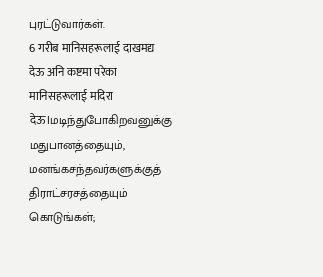புரட்டுவார்கள்.
6 गरीब मानिसहरूलाई दाखमद्य देऊ अनि कष्टमा परेका मानिसहरूलाई मदिरा देऊ।மடிந்துபோகிறவனுக்கு மதுபானத்தையும், மனங்கசந்தவர்களுக்குத் திராட்சரசத்தையும் கொடுங்கள்;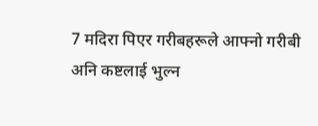7 मदिरा पिएर गरीबहरूले आफ्नो गरीबी अनि कष्टलाई भुल्न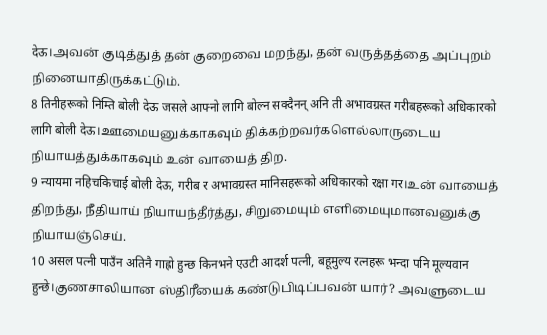देऊ।அவன் குடித்துத் தன் குறைவை மறந்து, தன் வருத்தத்தை அப்புறம் நினையாதிருக்கட்டும்.
8 तिनीहरूको निम्ति बोली देऊ जसले आफ्नो लागि बोल्न सक्दैनन् अनि ती अभावग्रस्त गरीबहरूको अधिकारको लागि बोली देऊ।ஊமையனுக்காகவும் திக்கற்றவர்களெல்லாருடைய நியாயத்துக்காகவும் உன் வாயைத் திற.
9 न्यायमा नहिचकिचाई बोली देऊ, गरीब र अभावग्रस्त मानिसहरूको अधिकारको रक्षा गर।உன் வாயைத் திறந்து, நீதியாய் நியாயந்தீர்த்து, சிறுமையும் எளிமையுமானவனுக்கு நியாயஞ்செய்.
10 असल पत्नी पाउँन अतिनै गाह्रो हुन्छ किनभने एउटी आदर्श पत्नी, बहूमुल्य रत्नहरू भन्दा पनि मूल्यवान हुन्छे।குணசாலியான ஸ்திரீயைக் கண்டுபிடிப்பவன் யார்? அவளுடைய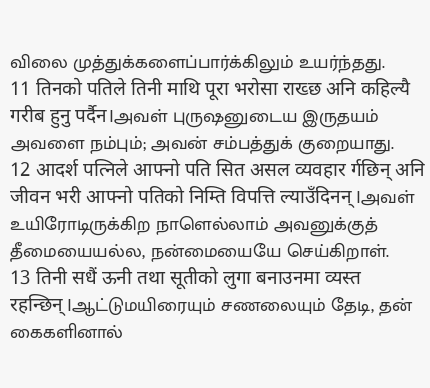விலை முத்துக்களைப்பார்க்கிலும் உயர்ந்தது.
11 तिनको पतिले तिनी माथि पूरा भरोसा राख्छ अनि कहिल्यै गरीब हुनु पर्दैन।அவள் புருஷனுடைய இருதயம் அவளை நம்பும்; அவன் சம்பத்துக் குறையாது.
12 आदर्श पत्निले आफ्नो पति सित असल व्यवहार र्गछिन् अनि जीवन भरी आफ्नो पतिको निम्ति विपत्ति ल्याउँदिनन्।அவள் உயிரோடிருக்கிற நாளெல்லாம் அவனுக்குத் தீமையையல்ல, நன்மையையே செய்கிறாள்.
13 तिनी सधैं ऊनी तथा सूतीको लुगा बनाउनमा व्यस्त रहन्छिन्।ஆட்டுமயிரையும் சணலையும் தேடி, தன் கைகளினால்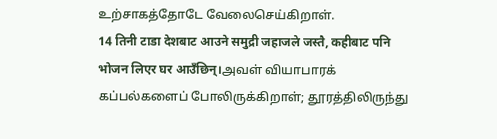உற்சாகத்தோடே வேலைசெய்கிறாள்.
14 तिनी टाडा देशबाट आउने समुद्री जहाजले जस्तै, कहीबाट पनि भोजन लिएर घर आउँछिन्।அவள் வியாபாரக் கப்பல்களைப் போலிருக்கிறாள்; தூரத்திலிருந்து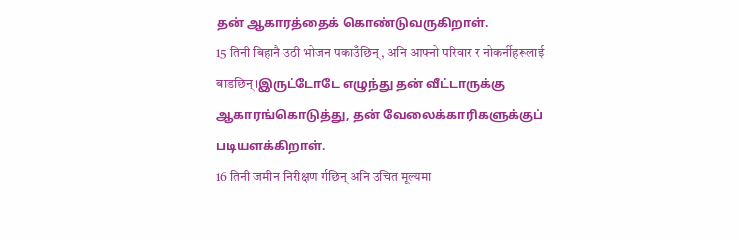தன் ஆகாரத்தைக் கொண்டுவருகிறாள்.
15 तिनी बिहानै उठी भोजन पकाउँछिन्, अनि आफ्नो परिवार र नोकर्नीहरूलाई बाडछिन्।இருட்டோடே எழுந்து தன் வீட்டாருக்கு ஆகாரங்கொடுத்து, தன் வேலைக்காரிகளுக்குப் படியளக்கிறாள்.
16 तिनी जमीन निरीक्षण र्गछिन् अनि उचित मूल्यमा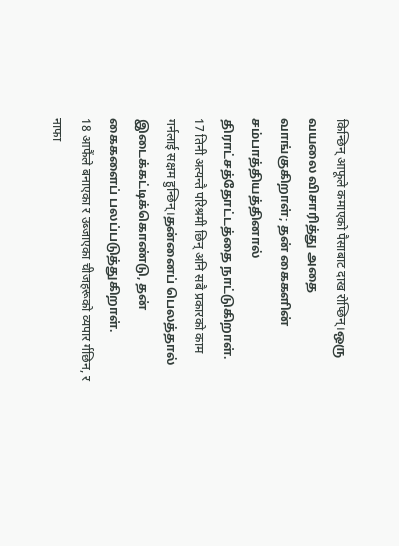किन्छिन् आफूले कमाएको पैसाबाट दाख रोप्छिन्।ஒரு வயலை விசாரித்து அதை வாங்குகிறாள்; தன் கைகளின் சம்பாத்தியத்தினால் திராட்சத்தோட்டத்தை நாட்டுகிறாள்.
17 तिनी अत्यन्तै परिश्रमी छिन् अनि सबै प्रकारको काम गर्नलाई सक्षम हुन्छिन्।தன்னைப் பெலத்தால் இடைக்கட்டிக்கொண்டு, தன் கைகளைப் பலப்படுத்துகிறாள்.
18 आफैंले बनाएका र उब्जाएका चीजहरूको व्यपार र्गछिन, र नाफा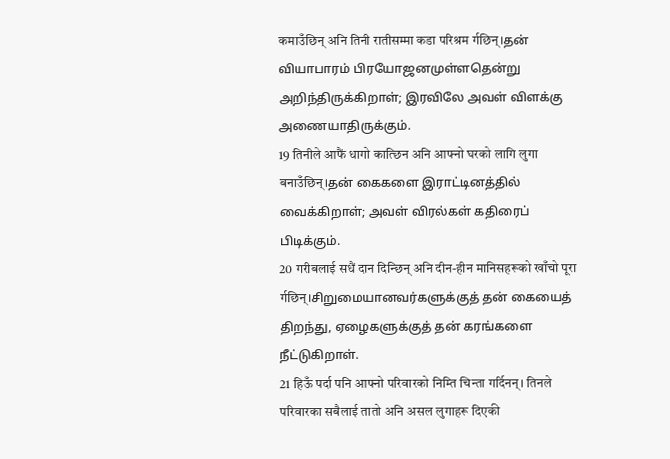कमाउँछिन् अनि तिनी रातीसम्मा कडा परिश्रम र्गछिन्।தன் வியாபாரம் பிரயோஜனமுள்ளதென்று அறிந்திருக்கிறாள்; இரவிலே அவள் விளக்கு அணையாதிருக்கும்.
19 तिनीले आफैं धागो कात्छिन अनि आफ्नो घरको लागि लुगा बनाउँछिन्।தன் கைகளை இராட்டினத்தில் வைக்கிறாள்; அவள் விரல்கள் கதிரைப் பிடிக்கும்.
20 गरीबलाई सधैं दान दिन्छिन् अनि दीन-हीन मानिसहरूको खाँचो पूरा र्गछिन्।சிறுமையானவர்களுக்குத் தன் கையைத் திறந்து, ஏழைகளுக்குத் தன் கரங்களை நீட்டுகிறாள்.
21 हिऊँ पर्दा पनि आफ्नो परिवारको निम्ति चिन्ता गर्दिनन्। तिनले परिवारका सबैलाई तातो अनि असल लुगाहरू दिएकी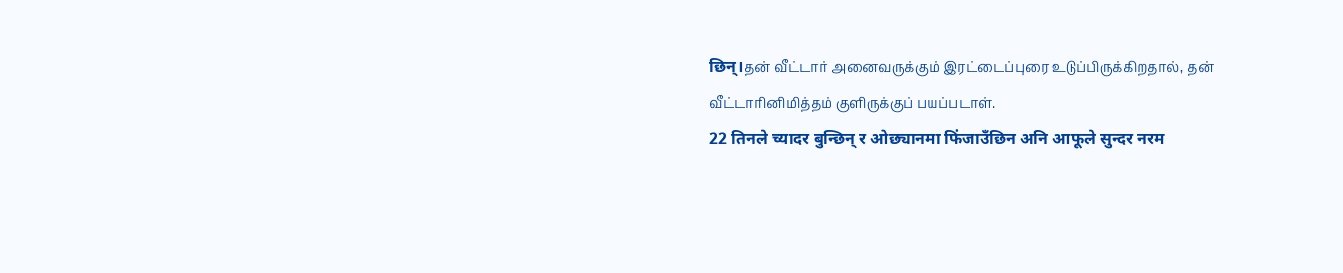छिन्।தன் வீட்டார் அனைவருக்கும் இரட்டைப்புரை உடுப்பிருக்கிறதால், தன் வீட்டாரினிமித்தம் குளிருக்குப் பயப்படாள்.
22 तिनले च्यादर बुन्छिन् र ओछ्यानमा फिंजाउँछिन अनि आफूले सुन्दर नरम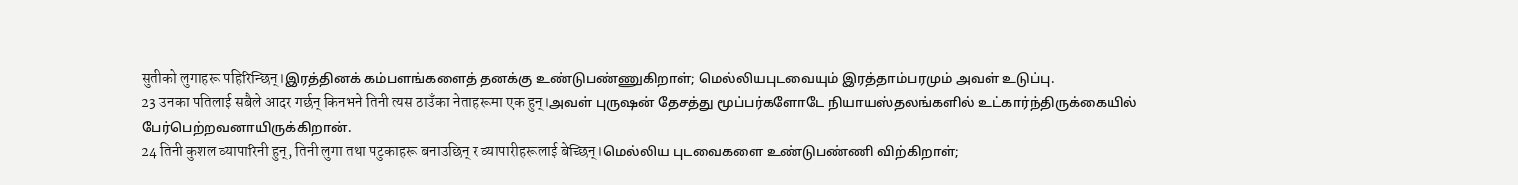सुतीको लुगाहरू पहिरिन्छिन्।இரத்தினக் கம்பளங்களைத் தனக்கு உண்டுபண்ணுகிறாள்; மெல்லியபுடவையும் இரத்தாம்பரமும் அவள் உடுப்பு.
23 उनका पतिलाई सबैले आदर गर्छन् किनभने तिनी त्यस ठाउँका नेताहरूमा एक हुन्।அவள் புருஷன் தேசத்து மூப்பர்களோடே நியாயஸ்தலங்களில் உட்கார்ந்திருக்கையில் பேர்பெற்றவனாயிருக்கிறான்.
24 तिनी कुशल व्यापारिनी हुन्, तिनी लुगा तथा पटुकाहरू बनाउछिन् र व्यापारीहरूलाई बेच्छिन्।மெல்லிய புடவைகளை உண்டுபண்ணி விற்கிறாள்;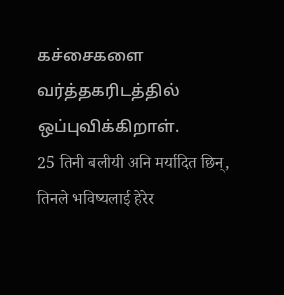கச்சைகளை வர்த்தகரிடத்தில் ஒப்புவிக்கிறாள்.
25 तिनी बलीयी अनि मर्यादित छिन्, तिनले भविष्यलाई हेरेर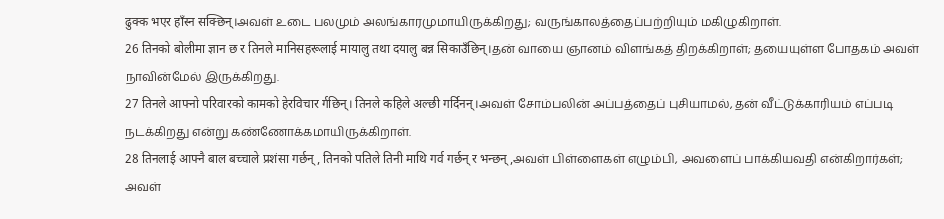ढुक्क भएर हाँस्न सक्छिन्।அவள் உடை பலமும் அலங்காரமுமாயிருக்கிறது; வருங்காலத்தைப்பற்றியும் மகிழுகிறாள்.
26 तिनको बोलीमा ज्ञान छ र तिनले मानिसहरूलाई मायालु तथा दयालु बन्न सिकाउँछिन्।தன் வாயை ஞானம் விளங்கத் திறக்கிறாள்; தயையுள்ள போதகம் அவள் நாவின்மேல் இருக்கிறது.
27 तिनले आफ्नो परिवारको कामको हेरविचार र्गछिन्। तिनले कहिले अल्छी गर्दिनन्।அவள் சோம்பலின் அப்பத்தைப் புசியாமல், தன் வீட்டுக்காரியம் எப்படி நடக்கிறது என்று கண்ணோக்கமாயிருக்கிறாள்.
28 तिनलाई आफ्नै बाल बच्चाले प्रशंसा गर्छन्, तिनको पतिले तिनी माथि गर्व गर्छन् र भन्छन्,அவள் பிள்ளைகள் எழும்பி, அவளைப் பாக்கியவதி என்கிறார்கள்; அவள்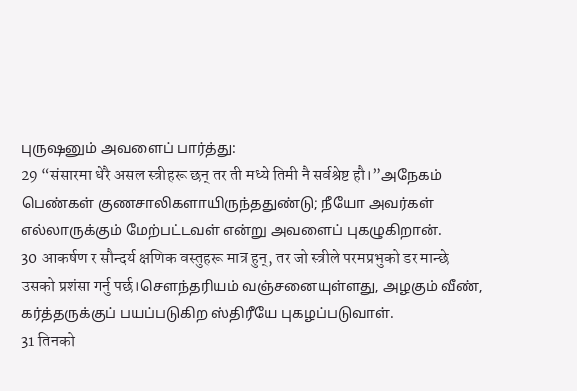புருஷனும் அவளைப் பார்த்து:
29 “संसारमा धेरै असल स्त्रीहरू छन् तर ती मध्ये तिमी नै सर्वश्रेष्ट हौ।”அநேகம் பெண்கள் குணசாலிகளாயிருந்ததுண்டு; நீயோ அவர்கள் எல்லாருக்கும் மேற்பட்டவள் என்று அவளைப் புகழுகிறான்.
30 आकर्षण र सौन्दर्य क्षणिक वस्तुहरू मात्र हुन्, तर जो स्त्रीले परमप्रभुको डर मान्छे उसको प्रशंसा गर्नु पर्छ।செளந்தரியம் வஞ்சனையுள்ளது, அழகும் வீண், கர்த்தருக்குப் பயப்படுகிற ஸ்திரீயே புகழப்படுவாள்.
31 तिनको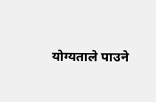योग्यताले पाउने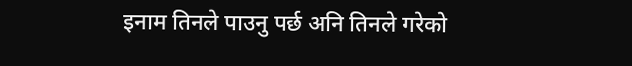इनाम तिनले पाउनु पर्छ अनि तिनले गरेको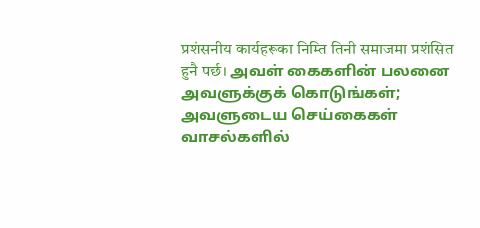प्रशंसनीय कार्यहरूका निम्ति तिनी समाजमा प्रशंसित हुनै पर्छ। அவள் கைகளின் பலனை அவளுக்குக் கொடுங்கள்; அவளுடைய செய்கைகள் வாசல்களில்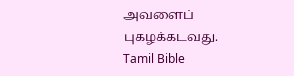அவளைப் புகழக்கடவது.
Tamil Bible